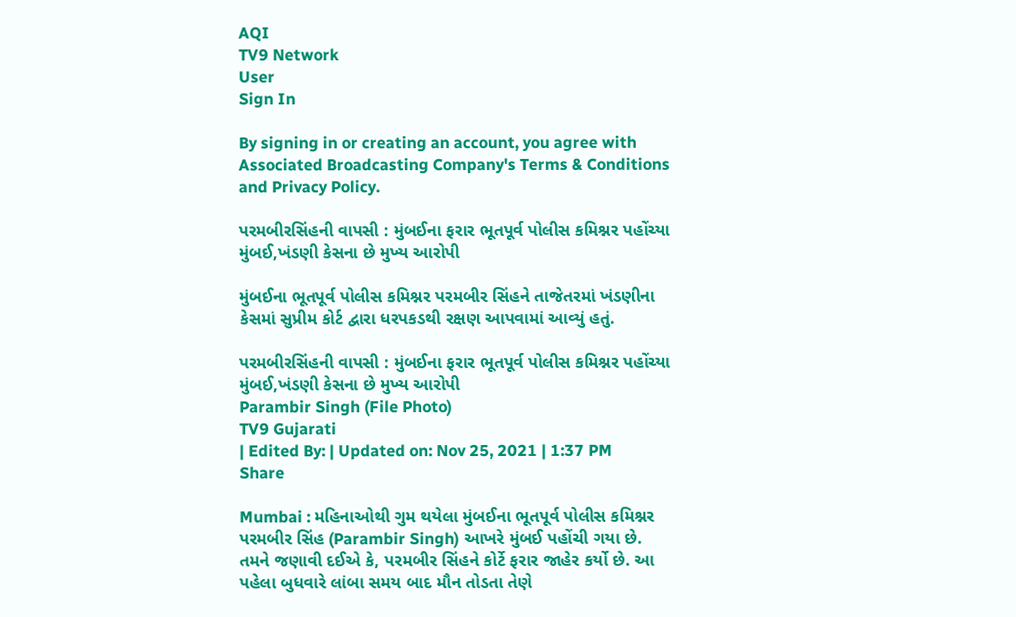AQI
TV9 Network
User
Sign In

By signing in or creating an account, you agree with Associated Broadcasting Company's Terms & Conditions and Privacy Policy.

પરમબીરસિંહની વાપસી : મુંબઈના ફરાર ભૂતપૂર્વ પોલીસ કમિશ્નર પહોંચ્યા મુંબઈ,ખંડણી કેસના છે મુખ્ય આરોપી

મુંબઈના ભૂતપૂર્વ પોલીસ કમિશ્નર પરમબીર સિંહને તાજેતરમાં ખંડણીના કેસમાં સુપ્રીમ કોર્ટ દ્વારા ધરપકડથી રક્ષણ આપવામાં આવ્યું હતું.

પરમબીરસિંહની વાપસી : મુંબઈના ફરાર ભૂતપૂર્વ પોલીસ કમિશ્નર પહોંચ્યા મુંબઈ,ખંડણી કેસના છે મુખ્ય આરોપી
Parambir Singh (File Photo)
TV9 Gujarati
| Edited By: | Updated on: Nov 25, 2021 | 1:37 PM
Share

Mumbai : મહિનાઓથી ગુમ થયેલા મુંબઈના ભૂતપૂર્વ પોલીસ કમિશ્નર પરમબીર સિંહ (Parambir Singh) આખરે મુંબઈ પહોંચી ગયા છે. તમને જણાવી દઈએ કે, પરમબીર સિંહને કોર્ટે ફરાર જાહેર કર્યો છે. આ પહેલા બુધવારે લાંબા સમય બાદ મૌન તોડતા તેણે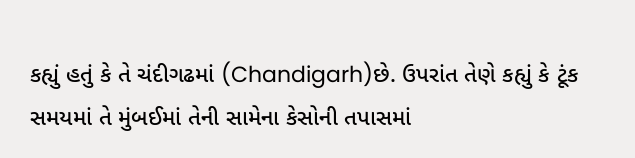કહ્યું હતું કે તે ચંદીગઢમાં (Chandigarh)છે. ઉપરાંત તેણે કહ્યું કે ટૂંક સમયમાં તે મુંબઈમાં તેની સામેના કેસોની તપાસમાં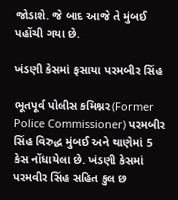જોડાશે. જે બાદ આજે તે મુંબઈ પહોંચી ગયા છે.

ખંડણી કેસમાં ફસાયા પરમબીર સિંહ

ભૂતપૂર્વ પોલીસ કમિશ્નર(Former Police Commissioner) પરમબીર સિંહ વિરુદ્ધ મુંબઈ અને થાણેમાં 5 કેસ નોંધાયેલા છે. ખંડણી કેસમાં પરમવીર સિંહ સહિત કુલ છ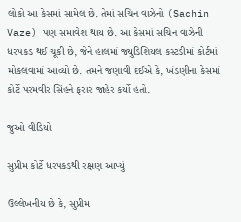લોકો આ કેસમાં સામેલ છે. તેમાં સચિન વાઝેનો (Sachin Vaze) પણ સમાવેશ થાય છે. આ કેસમાં સચિન વાઝેની ધરપકડ થઈ ચૂકી છે, જેને હાલમાં જ્યુડિશિયલ કસ્ટડીમાં કોર્ટમાં મોકલવામાં આવ્યો છે. તમને જણાવી દઈએ કે, ખંડણીના કેસમાં કોર્ટે પરમવીર સિંહને ફરાર જાહેર કર્યો હતો.

જુઓ વીડિયો

સુપ્રીમ કોર્ટે ધરપકડથી રક્ષણ આપ્યું

ઉલ્લેખનીય છે કે, સુપ્રીમ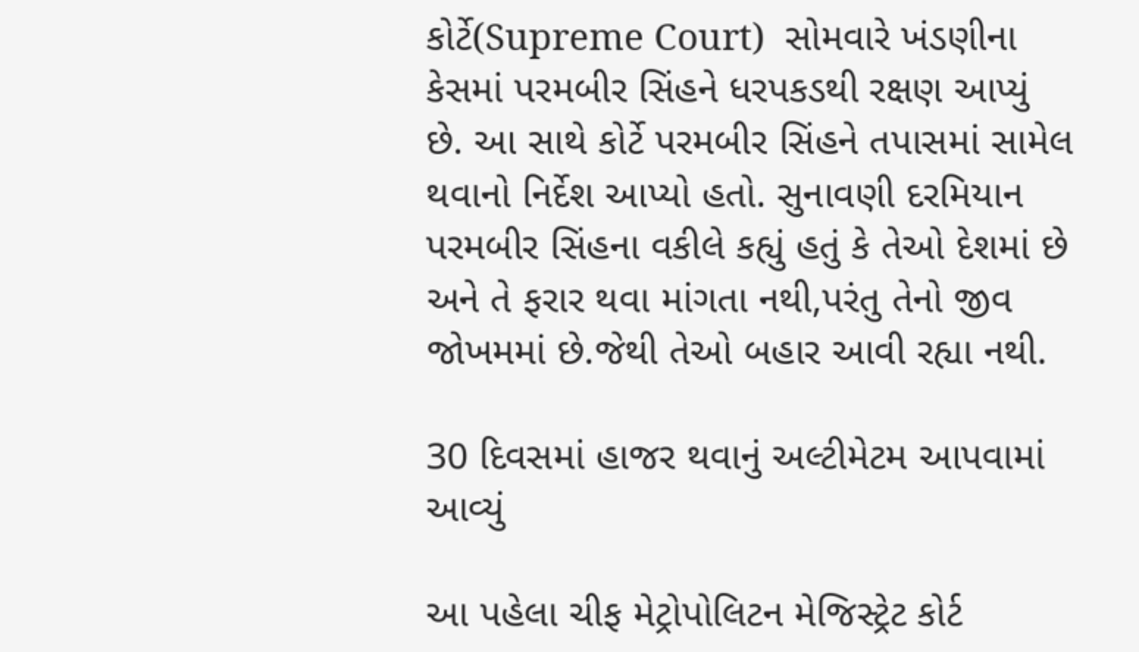કોર્ટે(Supreme Court)  સોમવારે ખંડણીના કેસમાં પરમબીર સિંહને ધરપકડથી રક્ષણ આપ્યું છે. આ સાથે કોર્ટે પરમબીર સિંહને તપાસમાં સામેલ થવાનો નિર્દેશ આપ્યો હતો. સુનાવણી દરમિયાન પરમબીર સિંહના વકીલે કહ્યું હતું કે તેઓ દેશમાં છે અને તે ફરાર થવા માંગતા નથી,પરંતુ તેનો જીવ જોખમમાં છે.જેથી તેઓ બહાર આવી રહ્યા નથી.

30 દિવસમાં હાજર થવાનું અલ્ટીમેટમ આપવામાં આવ્યું

આ પહેલા ચીફ મેટ્રોપોલિટન મેજિસ્ટ્રેટ કોર્ટ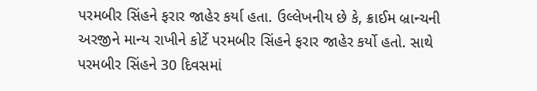પરમબીર સિંહને ફરાર જાહેર કર્યા હતા. ઉલ્લેખનીય છે કે, ક્રાઈમ બ્રાન્ચની અરજીને માન્ય રાખીને કોર્ટે પરમબીર સિંહને ફરાર જાહેર કર્યો હતો. સાથે પરમબીર સિંહને 30 દિવસમાં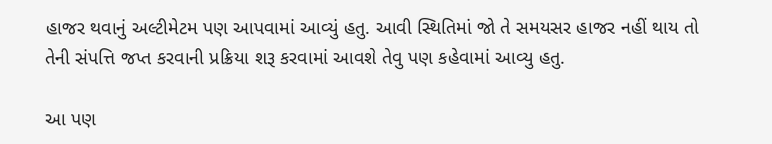હાજર થવાનું અલ્ટીમેટમ પણ આપવામાં આવ્યું હતુ. આવી સ્થિતિમાં જો તે સમયસર હાજર નહીં થાય તો તેની સંપત્તિ જપ્ત કરવાની પ્રક્રિયા શરૂ કરવામાં આવશે તેવુ પણ કહેવામાં આવ્યુ હતુ.

આ પણ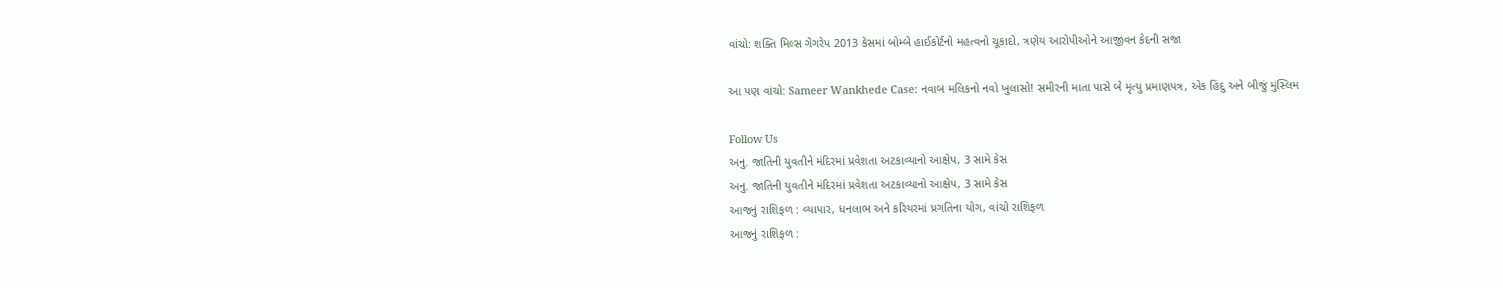વાંચો: શક્તિ મિલ્સ ગેંગરેપ 2013 કેસમાં બોમ્બે હાઈકોર્ટનો મહત્વનો ચૂકાદો, ત્રણેય આરોપીઓને આજીવન કેદની સજા

આ પણ વાંચો: Sameer Wankhede Case: નવાબ મલિકનો નવો ખુલાસો! સમીરની માતા પાસે બે મૃત્યુ પ્રમાણપત્ર, એક હિંદુ અને બીજું મુસ્લિમ

Follow Us
અનુ. જાતિની યુવતીને મંદિરમાં પ્રવેશતા અટકાવ્યાનો આક્ષેપ, 3 સામે કેસ
અનુ. જાતિની યુવતીને મંદિરમાં પ્રવેશતા અટકાવ્યાનો આક્ષેપ, 3 સામે કેસ
આજનું રાશિફળ : વ્યાપાર, ધનલાભ અને કરિયરમાં પ્રગતિના યોગ, વાંચો રાશિફળ
આજનું રાશિફળ :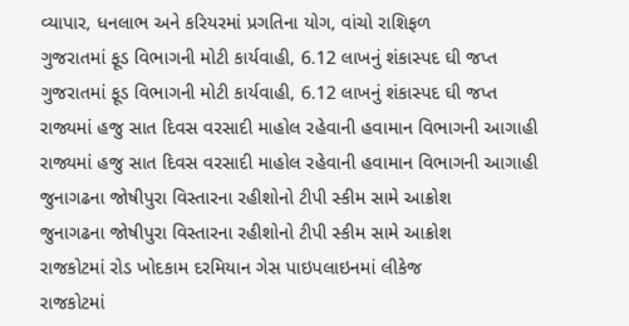વ્યાપાર, ધનલાભ અને કરિયરમાં પ્રગતિના યોગ, વાંચો રાશિફળ
ગુજરાતમાં ફૂડ વિભાગની મોટી કાર્યવાહી, 6.12 લાખનું શંકાસ્પદ ઘી જપ્ત
ગુજરાતમાં ફૂડ વિભાગની મોટી કાર્યવાહી, 6.12 લાખનું શંકાસ્પદ ઘી જપ્ત
રાજ્યમાં હજુ સાત દિવસ વરસાદી માહોલ રહેવાની હવામાન વિભાગની આગાહી
રાજ્યમાં હજુ સાત દિવસ વરસાદી માહોલ રહેવાની હવામાન વિભાગની આગાહી
જુનાગઢના જોષીપુરા વિસ્તારના રહીશોનો ટીપી સ્કીમ સામે આક્રોશ
જુનાગઢના જોષીપુરા વિસ્તારના રહીશોનો ટીપી સ્કીમ સામે આક્રોશ
રાજકોટમાં રોડ ખોદકામ દરમિયાન ગેસ પાઇપલાઇનમાં લીકેજ
રાજકોટમાં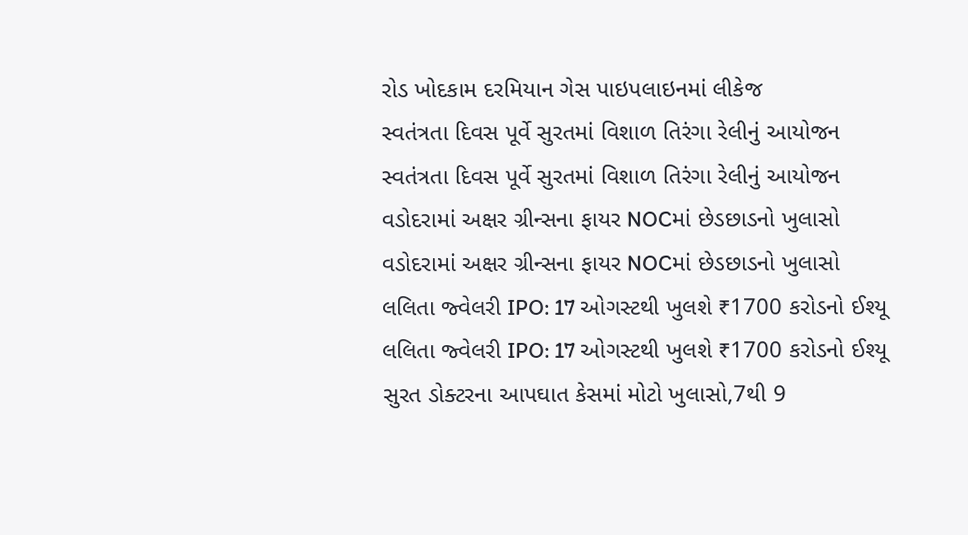રોડ ખોદકામ દરમિયાન ગેસ પાઇપલાઇનમાં લીકેજ
સ્વતંત્રતા દિવસ પૂર્વે સુરતમાં વિશાળ તિરંગા રેલીનું આયોજન
સ્વતંત્રતા દિવસ પૂર્વે સુરતમાં વિશાળ તિરંગા રેલીનું આયોજન
વડોદરામાં અક્ષર ગ્રીન્સના ફાયર NOCમાં છેડછાડનો ખુલાસો
વડોદરામાં અક્ષર ગ્રીન્સના ફાયર NOCમાં છેડછાડનો ખુલાસો
લલિતા જ્વેલરી IPO: 17 ઓગસ્ટથી ખુલશે ₹1700 કરોડનો ઈશ્યૂ
લલિતા જ્વેલરી IPO: 17 ઓગસ્ટથી ખુલશે ₹1700 કરોડનો ઈશ્યૂ
સુરત ડોક્ટરના આપઘાત કેસમાં મોટો ખુલાસો,7થી 9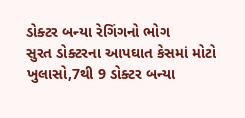ડોક્ટર બન્યા રેગિંગનો ભોગ
સુરત ડોક્ટરના આપઘાત કેસમાં મોટો ખુલાસો,7થી 9 ડોક્ટર બન્યા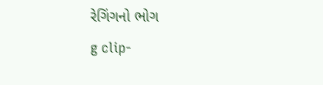રેગિંગનો ભોગ
g clip-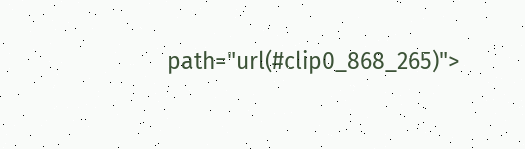path="url(#clip0_868_265)">